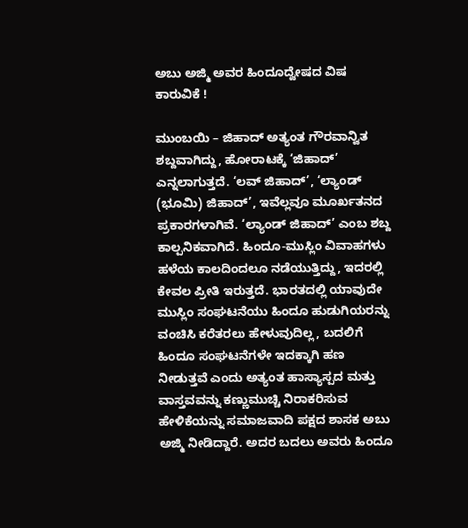ಅಬು ಅಜ್ಮಿ ಅವರ ಹಿಂದೂದ್ವೇಷದ ವಿಷ ಕಾರುವಿಕೆ !

ಮುಂಬಯಿ – ಜಿಹಾದ್ ಅತ್ಯಂತ ಗೌರವಾನ್ವಿತ ಶಬ್ದವಾಗಿದ್ದು, ಹೋರಾಟಕ್ಕೆ ‘ಜಿಹಾದ್’ ಎನ್ನಲಾಗುತ್ತದೆ. ‘ಲವ್ ಜಿಹಾದ್’, ‘ಲ್ಯಾಂಡ್ (ಭೂಮಿ) ಜಿಹಾದ್’, ಇವೆಲ್ಲವೂ ಮೂರ್ಖತನದ ಪ್ರಕಾರಗಳಾಗಿವೆ. ‘ಲ್ಯಾಂಡ್ ಜಿಹಾದ್’ ಎಂಬ ಶಬ್ದ ಕಾಲ್ಪನಿಕವಾಗಿದೆ. ಹಿಂದೂ-ಮುಸ್ಲಿಂ ವಿವಾಹಗಳು ಹಳೆಯ ಕಾಲದಿಂದಲೂ ನಡೆಯುತ್ತಿದ್ದು, ಇದರಲ್ಲಿ ಕೇವಲ ಪ್ರೀತಿ ಇರುತ್ತದೆ. ಭಾರತದಲ್ಲಿ ಯಾವುದೇ ಮುಸ್ಲಿಂ ಸಂಘಟನೆಯು ಹಿಂದೂ ಹುಡುಗಿಯರನ್ನು ವಂಚಿಸಿ ಕರೆತರಲು ಹೇಳುವುದಿಲ್ಲ, ಬದಲಿಗೆ ಹಿಂದೂ ಸಂಘಟನೆಗಳೇ ಇದಕ್ಕಾಗಿ ಹಣ ನೀಡುತ್ತವೆ ಎಂದು ಅತ್ಯಂತ ಹಾಸ್ಯಾಸ್ಪದ ಮತ್ತು ವಾಸ್ತವವನ್ನು ಕಣ್ಣುಮುಚ್ಚಿ ನಿರಾಕರಿಸುವ ಹೇಳಿಕೆಯನ್ನು ಸಮಾಜವಾದಿ ಪಕ್ಷದ ಶಾಸಕ ಅಬು ಅಜ್ಮಿ ನೀಡಿದ್ದಾರೆ. ಅದರ ಬದಲು ಅವರು ಹಿಂದೂ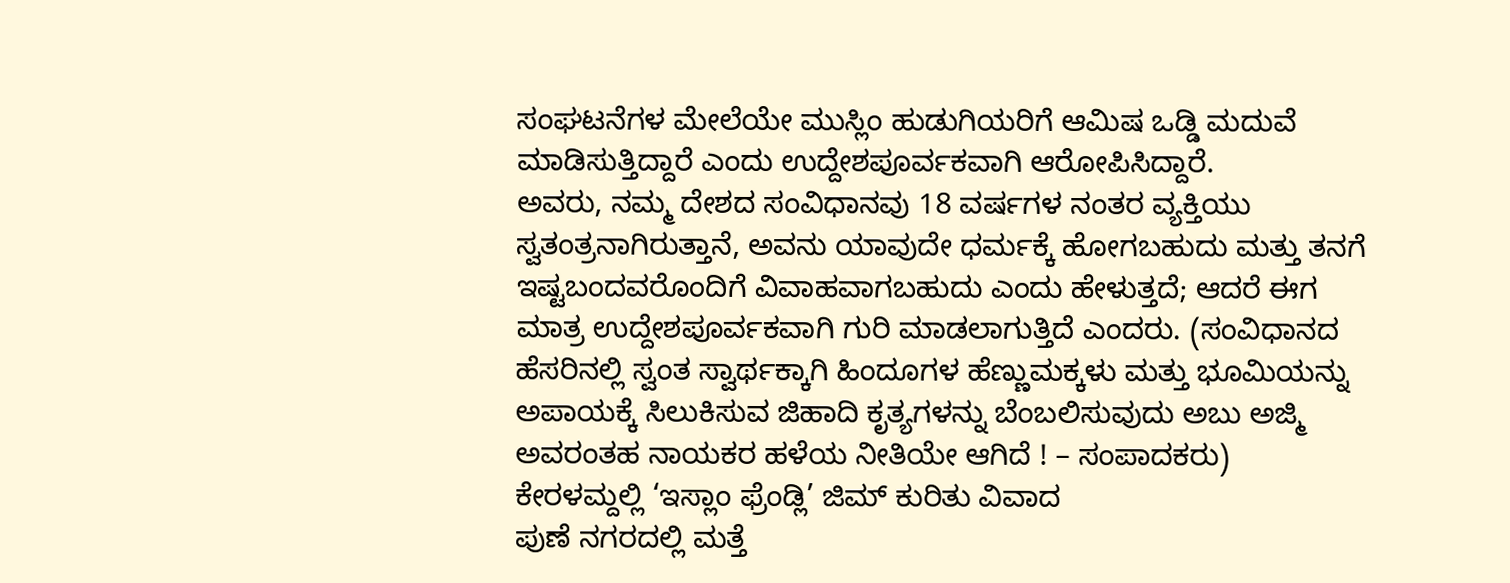ಸಂಘಟನೆಗಳ ಮೇಲೆಯೇ ಮುಸ್ಲಿಂ ಹುಡುಗಿಯರಿಗೆ ಆಮಿಷ ಒಡ್ಡಿ ಮದುವೆ ಮಾಡಿಸುತ್ತಿದ್ದಾರೆ ಎಂದು ಉದ್ದೇಶಪೂರ್ವಕವಾಗಿ ಆರೋಪಿಸಿದ್ದಾರೆ.
ಅವರು, ನಮ್ಮ ದೇಶದ ಸಂವಿಧಾನವು 18 ವರ್ಷಗಳ ನಂತರ ವ್ಯಕ್ತಿಯು ಸ್ವತಂತ್ರನಾಗಿರುತ್ತಾನೆ, ಅವನು ಯಾವುದೇ ಧರ್ಮಕ್ಕೆ ಹೋಗಬಹುದು ಮತ್ತು ತನಗೆ ಇಷ್ಟಬಂದವರೊಂದಿಗೆ ವಿವಾಹವಾಗಬಹುದು ಎಂದು ಹೇಳುತ್ತದೆ; ಆದರೆ ಈಗ ಮಾತ್ರ ಉದ್ದೇಶಪೂರ್ವಕವಾಗಿ ಗುರಿ ಮಾಡಲಾಗುತ್ತಿದೆ ಎಂದರು. (ಸಂವಿಧಾನದ ಹೆಸರಿನಲ್ಲಿ ಸ್ವಂತ ಸ್ವಾರ್ಥಕ್ಕಾಗಿ ಹಿಂದೂಗಳ ಹೆಣ್ಣುಮಕ್ಕಳು ಮತ್ತು ಭೂಮಿಯನ್ನು ಅಪಾಯಕ್ಕೆ ಸಿಲುಕಿಸುವ ಜಿಹಾದಿ ಕೃತ್ಯಗಳನ್ನು ಬೆಂಬಲಿಸುವುದು ಅಬು ಅಜ್ಮಿ ಅವರಂತಹ ನಾಯಕರ ಹಳೆಯ ನೀತಿಯೇ ಆಗಿದೆ ! – ಸಂಪಾದಕರು)
ಕೇರಳಮ್ದಲ್ಲಿ ‘ಇಸ್ಲಾಂ ಫ್ರೆಂಡ್ಲಿ’ ಜಿಮ್ ಕುರಿತು ವಿವಾದ
ಪುಣೆ ನಗರದಲ್ಲಿ ಮತ್ತೆ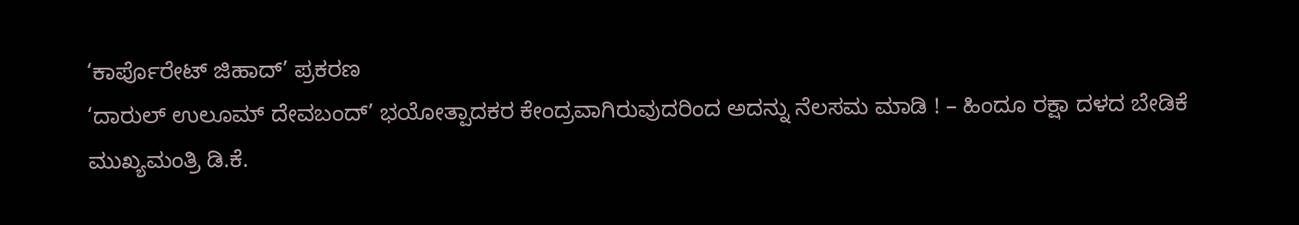‘ಕಾರ್ಪೊರೇಟ್ ಜಿಹಾದ್’ ಪ್ರಕರಣ
‘ದಾರುಲ್ ಉಲೂಮ್ ದೇವಬಂದ್’ ಭಯೋತ್ಪಾದಕರ ಕೇಂದ್ರವಾಗಿರುವುದರಿಂದ ಅದನ್ನು ನೆಲಸಮ ಮಾಡಿ ! – ಹಿಂದೂ ರಕ್ಷಾ ದಳದ ಬೇಡಿಕೆ
ಮುಖ್ಯಮಂತ್ರಿ ಡಿ.ಕೆ.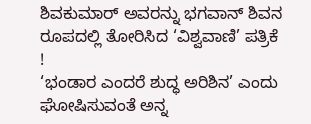ಶಿವಕುಮಾರ್ ಅವರನ್ನು ಭಗವಾನ್ ಶಿವನ ರೂಪದಲ್ಲಿ ತೋರಿಸಿದ ‘ವಿಶ್ವವಾಣಿ’ ಪತ್ರಿಕೆ !
‘ಭಂಡಾರ ಎಂದರೆ ಶುದ್ಧ ಅರಿಶಿನ’ ಎಂದು ಘೋಷಿಸುವಂತೆ ಅನ್ನ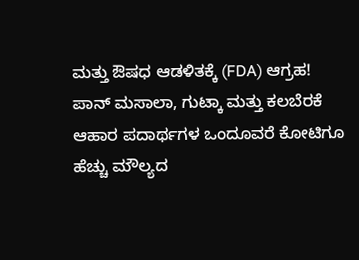ಮತ್ತು ಔಷಧ ಆಡಳಿತಕ್ಕೆ (FDA) ಆಗ್ರಹ!
ಪಾನ್ ಮಸಾಲಾ, ಗುಟ್ಕಾ ಮತ್ತು ಕಲಬೆರಕೆ ಆಹಾರ ಪದಾರ್ಥಗಳ ಒಂದೂವರೆ ಕೋಟಿಗೂ ಹೆಚ್ಚು ಮೌಲ್ಯದ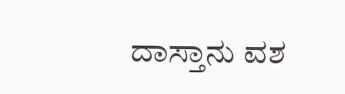ದಾಸ್ತಾನು ವಶ